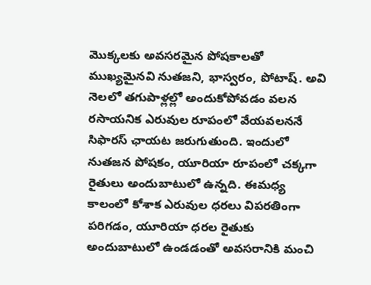మొక్కలకు అవసరమైన పోషకాలతో ముఖ్యమైనవి నుతజని, భాస్వరం, పోటాష్. అవి నెలలో తగుపాళ్లల్లో అందుకోపోవడం వలన రసాయనిక ఎరువుల రూపంలో వేయవలననే సిఫారస్ ఛాయట జరుగుతుంది. ఇందులో నుతజన పోషకం, యూరియా రూపంలో చక్కగా రైతులు అందుబాటులో ఉన్నది. ఈమధ్య కాలంలో కోశాక ఎరువుల ధరలు విపరతింగా పరిగడం, యూరియా ధరల రైతుకు అందుబాటులో ఉండడంతో అవసరానికి మంచి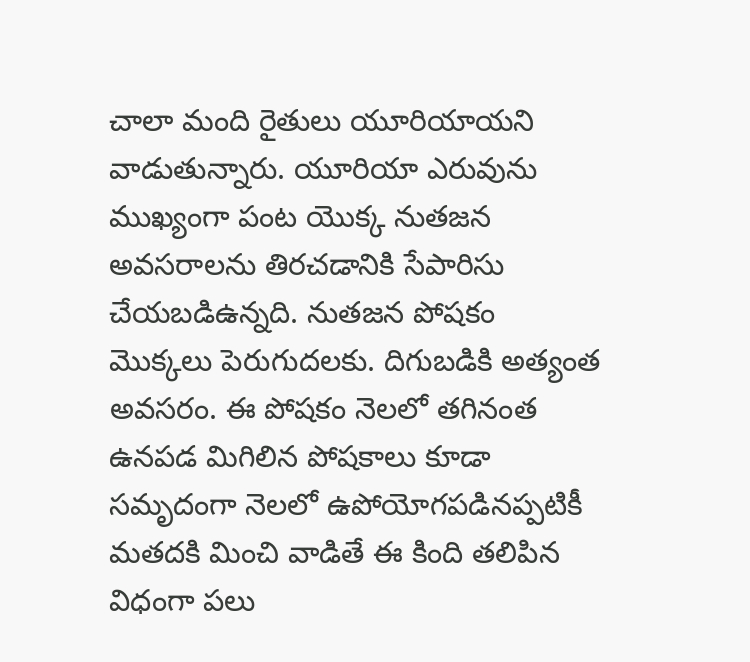చాలా మంది రైతులు యూరియాయని వాడుతున్నారు. యూరియా ఎరువును ముఖ్యంగా పంట యొక్క నుతజన అవసరాలను తిరచడానికి సేపారిసు చేయబడిఉన్నది. నుతజన పోషకం మొక్కలు పెరుగుదలకు. దిగుబడికి అత్యంత అవసరం. ఈ పోషకం నెలలో తగినంత ఉనపడ మిగిలిన పోషకాలు కూడా సమృదంగా నెలలో ఉపోయోగపడినప్పటికీ మతదకి మించి వాడితే ఈ కింది తలిపిన విధంగా పలు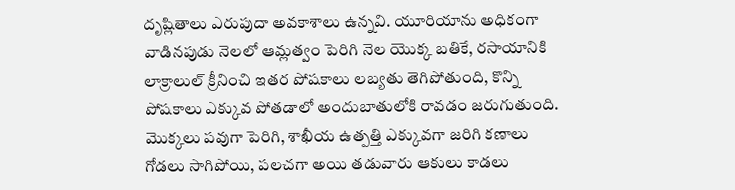దృష్లితాలు ఎరుపుదా అవకాశాలు ఉన్నవి. యూరియాను అధికంగా వాడినపుడు నెలలో ఆమ్లత్వం పెరిగి నెల యొక్క బతికే, రసాయానికి లాక్రాలుల్ క్రీనించి ఇతర పోషకాలు లబ్యతు తెగిపోతుంది, కొన్ని పోషకాలు ఎక్కువ పోతడాలో అందుబాతులోకి రావడం జరుగుతుంది. మొక్కలు పవుగా పెరిగి, శాఖీయ ఉత్పత్తి ఎక్కువగా జరిగి కణాలు గోడలు సాగిపోయి, పలచగా అయి తడువారు ఆకులు కాడలు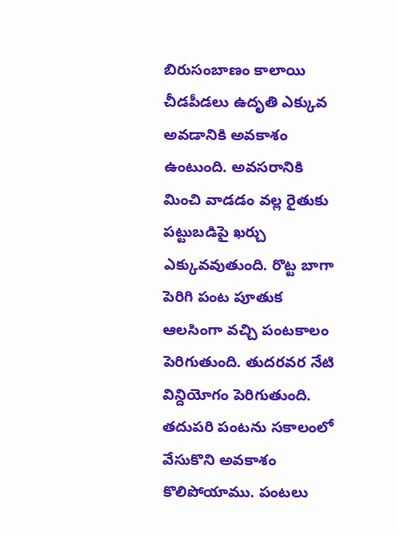బిరుసంబాణం కాలాయి చీడపీడలు ఉదృతి ఎక్కువ అవడానికి అవకాశం ఉంటుంది. అవసరానికి మించి వాడడం వల్ల రైతుకు పట్టుబడిపై ఖర్చు ఎక్కువవుతుంది. రొట్ట బాగా పెరిగి పంట పూతుక ఆలసింగా వచ్చి పంటకాలం పెరిగుతుంది. తుదరవర నేటి విన్దియోగం పెరిగుతుంది. తదుపరి పంటను సకాలంలో వేసుకొని అవకాశం కొలిపోయాము. పంటలు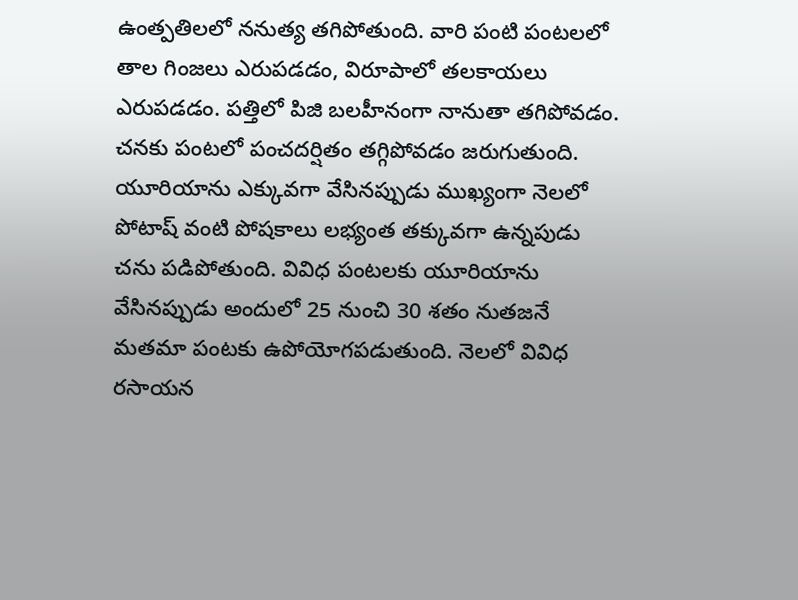ఉంత్పతిలలో ననుత్య తగిపోతుంది. వారి పంటి పంటలలో తాల గింజలు ఎరుపడడం, విరూపాలో తలకాయలు ఎరుపడడం. పత్తిలో పిజి బలహీనంగా నానుతా తగిపోవడం. చనకు పంటలో పంచదర్షితం తగ్గిపోవడం జరుగుతుంది. యూరియాను ఎక్కువగా వేసినప్పుడు ముఖ్యంగా నెలలో పోటాష్ వంటి పోషకాలు లభ్యంత తక్కువగా ఉన్నపుడు చను పడిపోతుంది. వివిధ పంటలకు యూరియాను వేసినప్పుడు అందులో 25 నుంచి 30 శతం నుతజనే మతమా పంటకు ఉపోయోగపడుతుంది. నెలలో వివిధ రసాయన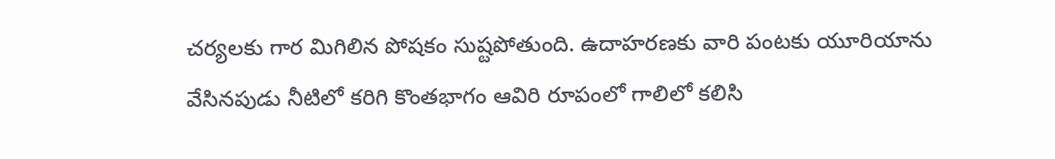చర్యలకు గార మిగిలిన పోషకం సుష్టపోతుంది. ఉదాహరణకు వారి పంటకు యూరియాను వేసినపుడు నీటిలో కరిగి కొంతభాగం ఆవిరి రూపంలో గాలిలో కలిసి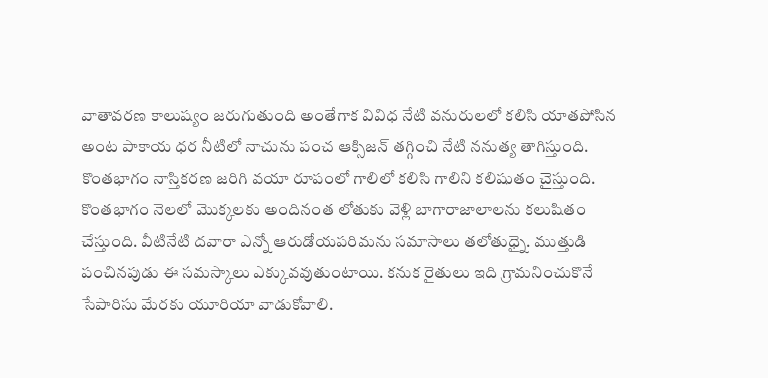వాతావరణ కాలుష్యం జరుగుతుంది అంతేగాక వివిధ నేటి వనురులలో కలిసి యాతపోసిన అంట పాకాయ ధర నీటిలో నాచును పంచ ఆక్సిజన్ తగ్గించి నేటి ననుత్య తాగిస్తుంది. కొంతభాగం నాస్తికరణ జరిగి వయా రూపంలో గాలిలో కలిసి గాలిని కలిషుతం చైస్తుంది. కొంతభాగం నెలలో మొక్కలకు అందినంత లోతుకు వెళ్లి బాగారాజాలాలను కలుషితం చేస్తుంది. వీటినేటి దవారా ఎన్నో ఆరుడోయపరిమను సమాసాలు తలోతుధ్నై. ముత్తుడి పంచినపుడు ఈ సమస్కాలు ఎక్కువవుతుంటాయి. కనుక రైతులు ఇది గ్రామనించుకొనే సేపారిసు మేరకు యూరియా వాడుకోవాలి.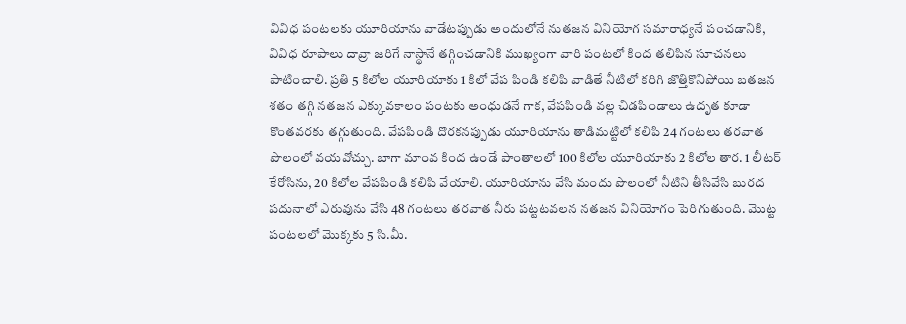వివిధ పంటలకు యూరియాను వాడేటప్పుడు అందులోనే నుతజన వినియోగ సమారాధ్యనే పంచడానికి, వివిధ రూపాలు దావ్రా జరిగే నాస్థానే తగ్గించడానికి ముఖ్యంగా వారి పంటలో కింద తలిపిన సూచనలు పాటించాలి. ప్రతి 5 కిలోల యూరియాకు 1 కిలో వేప పిండి కలిపి వాడితే నీటిలో కరిగి జొత్తికొనిపోయి బతజన శతం తగ్గి నతజన ఎక్కువకాలం పంటకు అంధుడనే గాక, వేపపిండి వల్ల చిడపిండాలు ఉదృత కూడా కొంతవరకు తగ్గుతుంది. వేపపిండి దొరకనప్పుడు యూరియాను తాడిమట్టిలో కలిపి 24 గంటలు తరవాత పొలంలో వయవోచ్చు. బాగా మాంవ కింద ఉండే పాంతాలలో 100 కిలోల యూరియాకు 2 కిలోల తార. 1 లీటర్ కేరోసిను, 20 కిలోల వేపపిండి కలిపి వేయాలి. యూరియాను వేసి మందు పొలంలో నీటిని తీసివేసి బురద పదునాలో ఎరువును వేసి 48 గంటలు తరవాత నీరు పట్టటవలన నతజన వినియోగం పెరిగుతుంది. మొట్ట పంటలలో మొక్కకు 5 సి.మీ.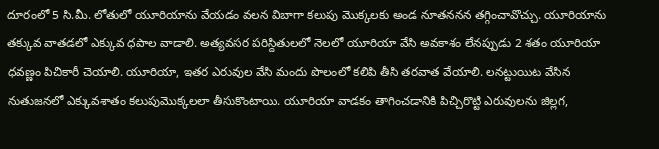దూరంలో 5 సి.మీ. లోతులో యూరియాను వేయడం వలన విబాగా కలుపు మొక్కలకు అండ నూతననన తగ్గించావొచ్చు. యూరియాను తక్కువ వాతడలో ఎక్కువ ధపాల వాడాలి. అత్యవసర పరిస్దితులలో నెలలో యూరియా వేసి అవకాశం లేనప్పుడు 2 శతం యూరియా ధవణ్ణం పిచికారీ చెయాలి. యూరియా, ఇతర ఎరువుల వేసి మందు పొలంలో కలిపి తీసి తరవాత వేయాలి. లనట్టుయిట వేసిన నుతుజనలో ఎక్కువశాతం కలుపుమొక్కలలా తీసుకొంటాయి. యూరియా వాడకం తాగించడానికి పిచ్చిరొట్టి ఎరువులను జిల్లగ,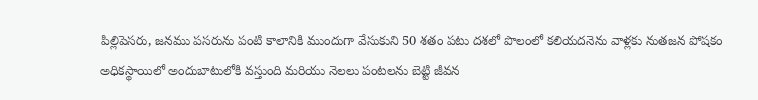పిల్లిపెసరు, జనము పసరును పంటి కాలానికి ముందుగా వేసుకుని 50 శతం పటు దశలో పొలంలో కలియదనెను వాళ్లకు నుతజన పోషకం అధికస్థాయిలో అందుబాటులోకి వస్తుంది మరియు నెలలు పంటలను బెట్టి జీవన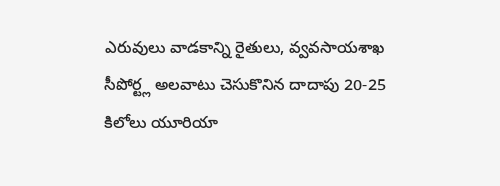ఎరువులు వాడకాన్ని రైతులు, వ్వవసాయశాఖ సీపోర్ట్ల అలవాటు చెసుకొనిన దాదాపు 20-25 కిలోలు యూరియా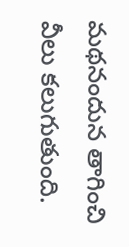మథనందున తాగించి వీలు కలుగుతుంది.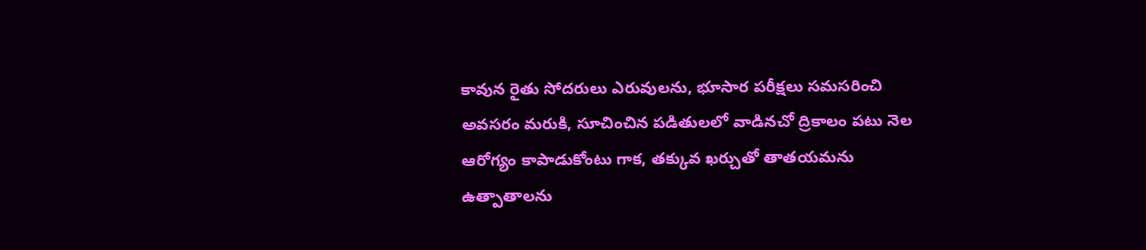కావున రైతు సోదరులు ఎరువులను, భూసార పరీక్షలు సమసరించి అవసరం మరుకి, సూచించిన పడితులలో వాడినచో ద్రికాలం పటు నెల ఆరోగ్యం కాపాడుకోంటు గాక, తక్కువ ఖర్చుతో తాతయమను ఉత్పాతాలను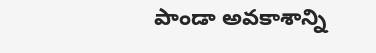పాండా అవకాశాన్ని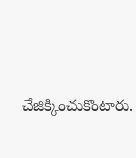చేజిక్కించుకొంటారు.